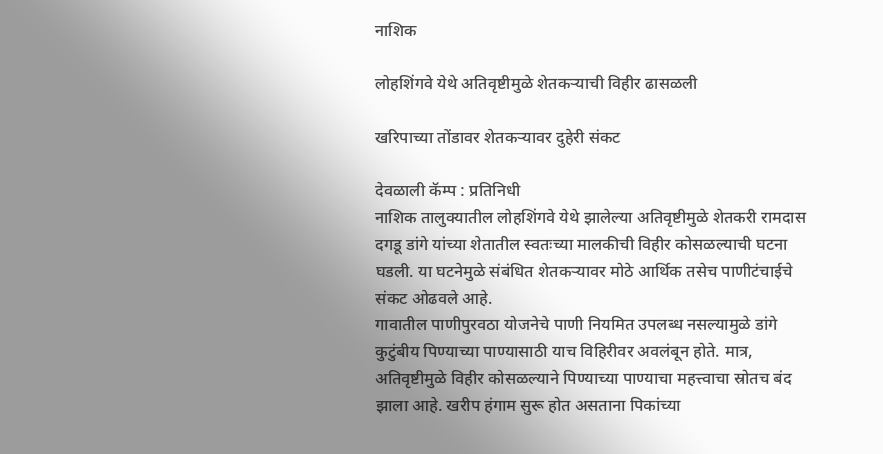नाशिक

लोहशिंगवे येथे अतिवृष्टीमुळे शेतकर्‍याची विहीर ढासळली

खरिपाच्या तोंडावर शेतकर्‍यावर दुहेरी संकट

देवळाली कॅम्प : प्रतिनिधी
नाशिक तालुक्यातील लोहशिंगवे येथे झालेल्या अतिवृष्टीमुळे शेतकरी रामदास दगडू डांगे यांच्या शेतातील स्वतःच्या मालकीची विहीर कोसळल्याची घटना घडली. या घटनेमुळे संबंधित शेतकर्‍यावर मोठे आर्थिक तसेच पाणीटंचाईचे संकट ओढवले आहे.
गावातील पाणीपुरवठा योजनेचे पाणी नियमित उपलब्ध नसल्यामुळे डांगे कुटुंबीय पिण्याच्या पाण्यासाठी याच विहिरीवर अवलंबून होते. मात्र, अतिवृष्टीमुळे विहीर कोसळल्याने पिण्याच्या पाण्याचा महत्त्वाचा स्रोतच बंद झाला आहे. खरीप हंगाम सुरू होत असताना पिकांच्या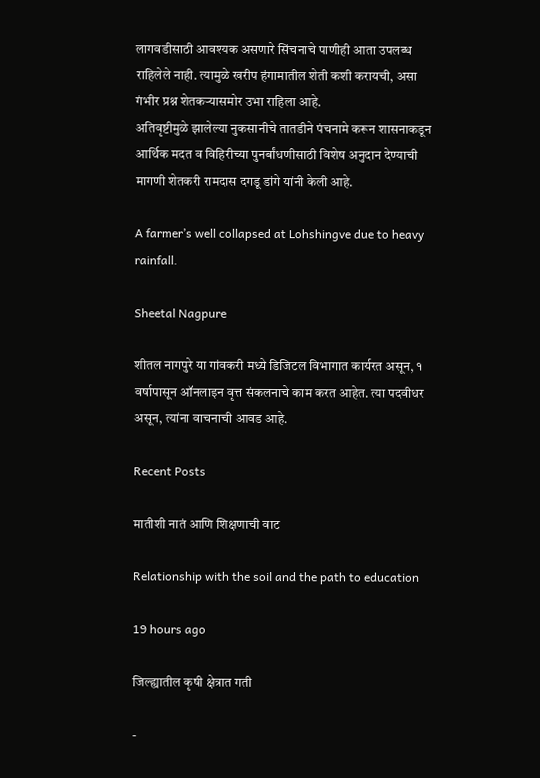लागवडीसाठी आवश्यक असणारे सिंचनाचे पाणीही आता उपलब्ध राहिलेले नाही. त्यामुळे खरीप हंगामातील शेती कशी करायची, असा गंभीर प्रश्न शेतकर्‍यासमोर उभा राहिला आहे.
अतिवृष्टीमुळे झालेल्या नुकसानीचे तातडीने पंचनामे करून शासनाकडून आर्थिक मदत व विहिरीच्या पुनर्बांधणीसाठी विशेष अनुदान देण्याची मागणी शेतकरी रामदास दगडू डांगे यांनी केली आहे.

A farmer’s well collapsed at Lohshingve due to heavy rainfall.

Sheetal Nagpure

शीतल नागपुरे या गांवकरी मध्ये डिजिटल विभागात कार्यरत असून, १ वर्षापासून ऑनलाइन वृत्त संकलनाचे काम करत आहेत. त्या पदवीधर असून, त्यांना वाचनाची आवड आहे.

Recent Posts

मातीशी नातं आणि शिक्षणाची वाट

Relationship with the soil and the path to education

19 hours ago

जिल्ह्यातील कृषी क्षेत्रात गती

-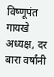विष्णूपंत गायखे अध्यक्ष, दर बारा वर्षांनी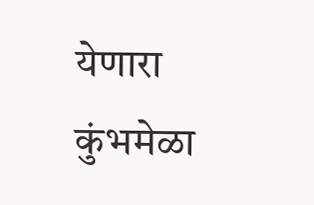येणारा कुंभमेळा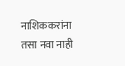नाशिककरांना तसा नवा नाही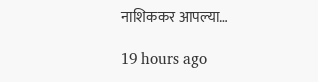नाशिककर आपल्या…

19 hours ago